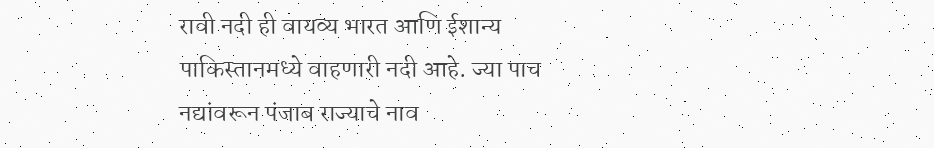रावी नदी ही वायव्य भारत आणि ईशान्य पाकिस्तानमध्ये वाहणारी नदी आहे. ज्या पाच नद्यांवरून पंजाब राज्याचे नाव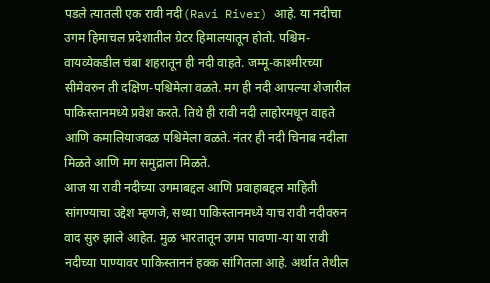पडले त्यातली एक रावी नदी(Ravi River) आहे. या नदीचा उगम हिमाचल प्रदेशातील ग्रेटर हिमालयातून होतो. पश्चिम-वायव्येकडील चंबा शहरातून ही नदी वाहते. जम्मू-काश्मीरच्या सीमेवरुन ती दक्षिण-पश्चिमेला वळते. मग ही नदी आपल्या शेजारील पाकिस्तानमध्ये प्रवेश करते. तिथे ही रावी नदी लाहोरमधून वाहते आणि कमालियाजवळ पश्चिमेला वळते. नंतर ही नदी चिनाब नदीला मिळते आणि मग समुद्राला मिळते.
आज या रावी नदीच्या उगमाबद्दल आणि प्रवाहाबद्दल माहिती सांगण्याचा उद्देश म्हणजे, सध्या पाकिस्तानमध्ये याच रावी नदीवरुन वाद सुरु झाले आहेत. मुळ भारतातून उगम पावणा-या या रावी नदीच्या पाण्यावर पाकिस्ताननं हक्क सांगितला आहे. अर्थात तेथील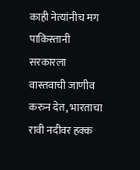काही नेत्यांनीच मग पाकिस्तानी सरकारला वास्तवाची जाणीव करुन देत, भारताचा रावी नदीवर हक्क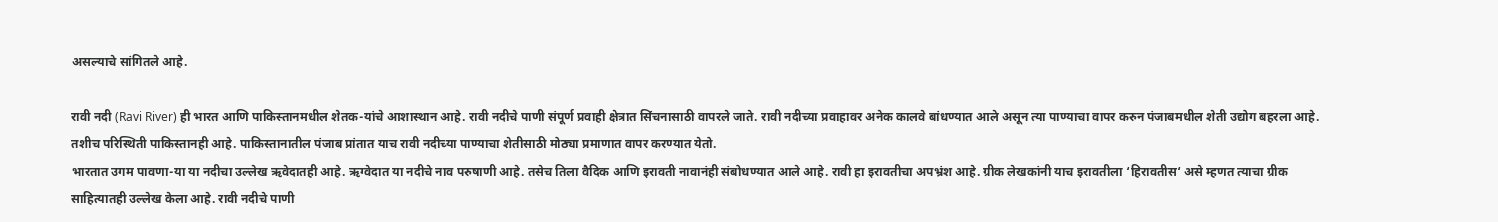असल्याचे सांगितले आहे.

रावी नदी (Ravi River) ही भारत आणि पाकिस्तानमधील शेतक-यांचे आशास्थान आहे. रावी नदीचे पाणी संपूर्ण प्रवाही क्षेत्रात सिंचनासाठी वापरले जाते. रावी नदीच्या प्रवाहावर अनेक कालवे बांधण्यात आले असून त्या पाण्याचा वापर करुन पंजाबमधील शेती उद्योग बहरला आहे. तशीच परिस्थिती पाकिस्तानही आहे. पाकिस्तानातील पंजाब प्रांतात याच रावी नदीच्या पाण्याचा शेतीसाठी मोठ्या प्रमाणात वापर करण्यात येतो.
भारतात उगम पावणा-या या नदीचा उल्लेख ऋवेदातही आहे. ऋग्वेदात या नदीचे नाव परुषाणी आहे. तसेच तिला वैदिक आणि इरावती नावानंही संबोधण्यात आले आहे. रावी हा इरावतीचा अपभ्रंश आहे. ग्रीक लेखकांनी याच इरावतीला ‘हिरावतीस‘ असे म्हणत त्याचा ग्रीक साहित्यातही उल्लेख केला आहे. रावी नदीचे पाणी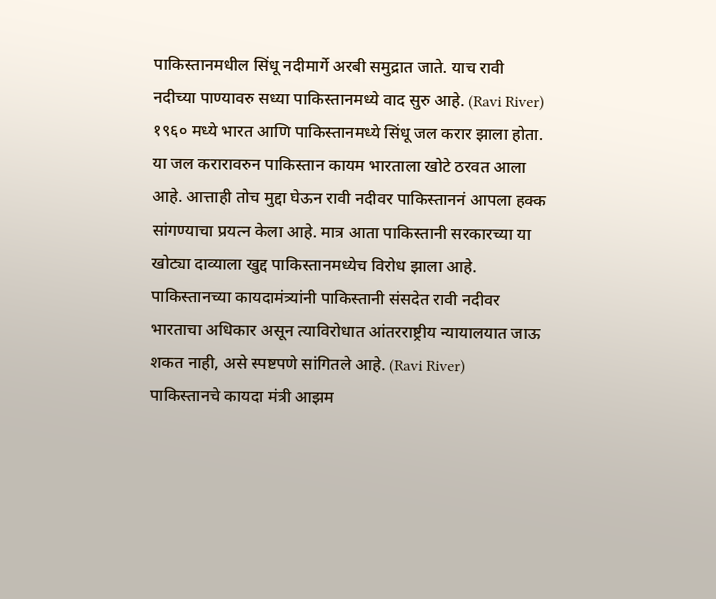पाकिस्तानमधील सिंधू नदीमार्गे अरबी समुद्रात जाते. याच रावी नदीच्या पाण्यावरु सध्या पाकिस्तानमध्ये वाद सुरु आहे. (Ravi River)
१९६० मध्ये भारत आणि पाकिस्तानमध्ये सिंधू जल करार झाला होता. या जल करारावरुन पाकिस्तान कायम भारताला खोटे ठरवत आला आहे. आत्ताही तोच मुद्दा घेऊन रावी नदीवर पाकिस्ताननं आपला हक्क सांगण्याचा प्रयत्न केला आहे. मात्र आता पाकिस्तानी सरकारच्या या खोट्या दाव्याला खुद्द पाकिस्तानमध्येच विरोध झाला आहे. पाकिस्तानच्या कायदामंत्र्यांनी पाकिस्तानी संसदेत रावी नदीवर भारताचा अधिकार असून त्याविरोधात आंतरराष्ट्रीय न्यायालयात जाऊ शकत नाही, असे स्पष्टपणे सांगितले आहे. (Ravi River)
पाकिस्तानचे कायदा मंत्री आझम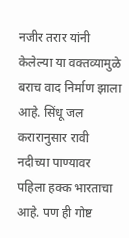नजीर तरार यांनी केलेल्या या वक्तव्यामुळे बराच वाद निर्माण झाला आहे. सिंधू जल करारानुसार रावी नदीच्या पाण्यावर पहिला हक्क भारताचा आहे. पण ही गोष्ट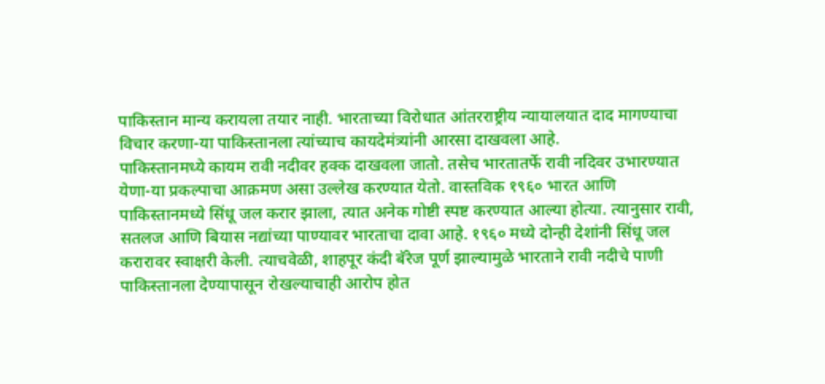पाकिस्तान मान्य करायला तयार नाही. भारताच्या विरोधात आंतरराष्ट्रीय न्यायालयात दाद मागण्याचा विचार करणा-या पाकिस्तानला त्यांच्याच कायदेमंत्र्यांनी आरसा दाखवला आहे.
पाकिस्तानमध्ये कायम रावी नदीवर हक्क दाखवला जातो. तसेच भारतातर्फे रावी नदिवर उभारण्यात येणा-या प्रकल्पाचा आक्रमण असा उल्लेख करण्यात येतो. वास्तविक १९६० भारत आणि पाकिस्तानमध्ये सिंधू जल करार झाला, त्यात अनेक गोष्टी स्पष्ट करण्यात आल्या होत्या. त्यानुसार रावी, सतलज आणि बियास नद्यांच्या पाण्यावर भारताचा दावा आहे. १९६० मध्ये दोन्ही देशांनी सिंधू जल करारावर स्वाक्षरी केली. त्याचवेळी, शाहपूर कंदी बॅरेज पूर्ण झाल्यामुळे भारताने रावी नदीचे पाणी पाकिस्तानला देण्यापासून रोखल्याचाही आरोप होत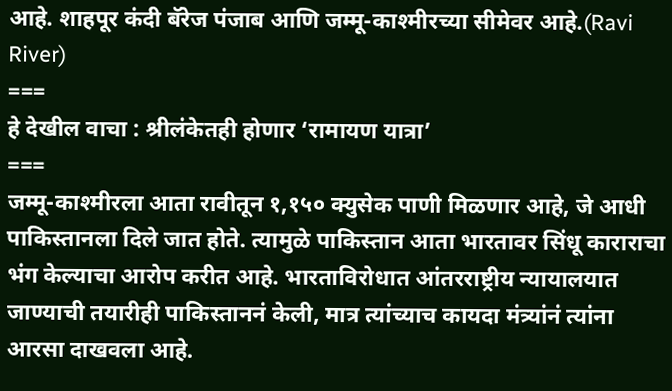आहे. शाहपूर कंदी बॅरेज पंजाब आणि जम्मू-काश्मीरच्या सीमेवर आहे.(Ravi River)
===
हे देखील वाचा : श्रीलंकेतही होणार ‘रामायण यात्रा’
===
जम्मू-काश्मीरला आता रावीतून १,१५० क्युसेक पाणी मिळणार आहे, जे आधी पाकिस्तानला दिले जात होते. त्यामुळे पाकिस्तान आता भारतावर सिंधू काराराचा भंग केल्याचा आरोप करीत आहे. भारताविरोधात आंतरराष्ट्रीय न्यायालयात जाण्याची तयारीही पाकिस्ताननं केली, मात्र त्यांच्याच कायदा मंत्र्यांनं त्यांना आरसा दाखवला आहे.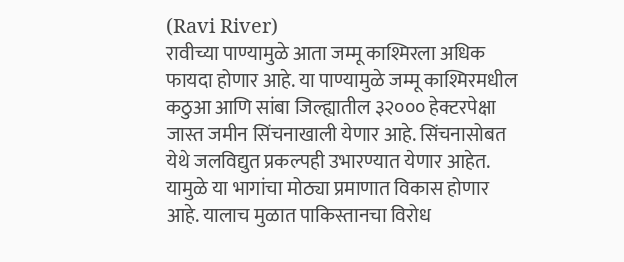(Ravi River)
रावीच्या पाण्यामुळे आता जम्मू काश्मिरला अधिक फायदा होणार आहे. या पाण्यामुळे जम्मू काश्मिरमधील कठुआ आणि सांबा जिल्ह्यातील ३२००० हेक्टरपेक्षा जास्त जमीन सिंचनाखाली येणार आहे. सिंचनासोबत येथे जलविद्युत प्रकल्पही उभारण्यात येणार आहेत. यामुळे या भागांचा मोठ्या प्रमाणात विकास होणार आहे. यालाच मुळात पाकिस्तानचा विरोध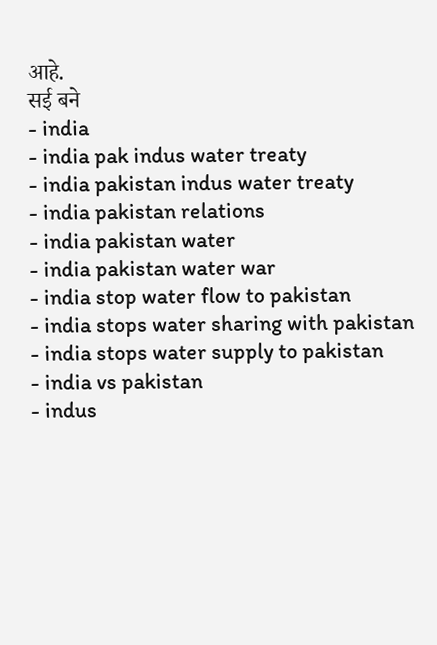आहे.
सई बने
- india
- india pak indus water treaty
- india pakistan indus water treaty
- india pakistan relations
- india pakistan water
- india pakistan water war
- india stop water flow to pakistan
- india stops water sharing with pakistan
- india stops water supply to pakistan
- india vs pakistan
- indus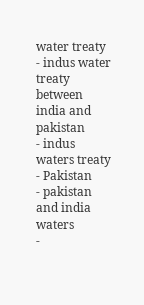water treaty
- indus water treaty between india and pakistan
- indus waters treaty
- Pakistan
- pakistan and india waters
-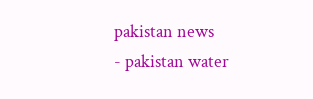pakistan news
- pakistan water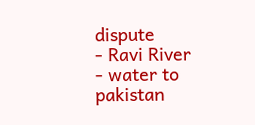dispute
- Ravi River
- water to pakistan